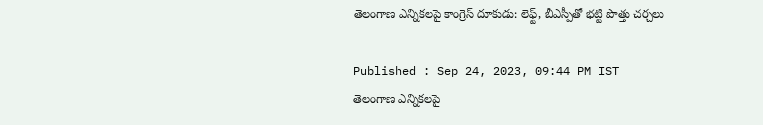తెలంగాణ ఎన్నికలపై కాంగ్రెస్ దూకుడు: లెఫ్ట్, బీఎస్పీతో భట్టి పొత్తు చర్చలు

Published : Sep 24, 2023, 09:44 PM IST
తెలంగాణ ఎన్నికలపై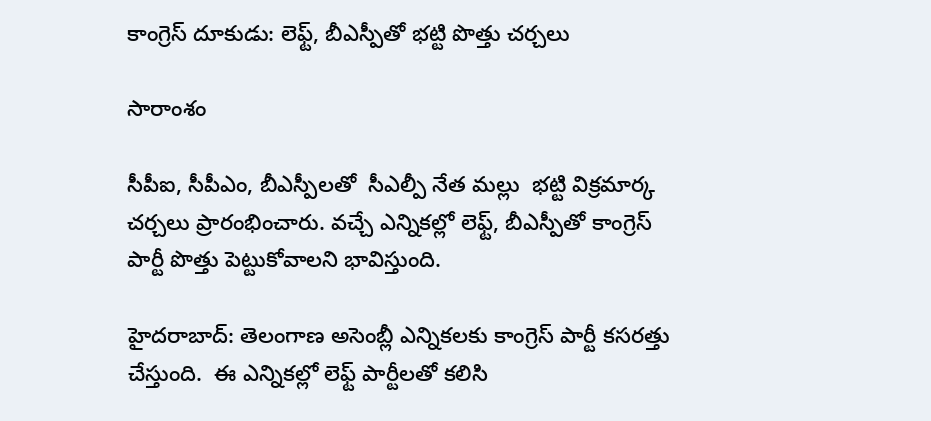కాంగ్రెస్ దూకుడు: లెఫ్ట్, బీఎస్పీతో భట్టి పొత్తు చర్చలు

సారాంశం

సీపీఐ, సీపీఎం, బీఎస్పీలతో  సీఎల్పీ నేత మల్లు  భట్టి విక్రమార్క  చర్చలు ప్రారంభించారు. వచ్చే ఎన్నికల్లో లెఫ్ట్, బీఎస్పీతో కాంగ్రెస్ పార్టీ పొత్తు పెట్టుకోవాలని భావిస్తుంది.

హైదరాబాద్: తెలంగాణ అసెంబ్లీ ఎన్నికలకు కాంగ్రెస్ పార్టీ కసరత్తు చేస్తుంది.  ఈ ఎన్నికల్లో లెఫ్ట్ పార్టీలతో కలిసి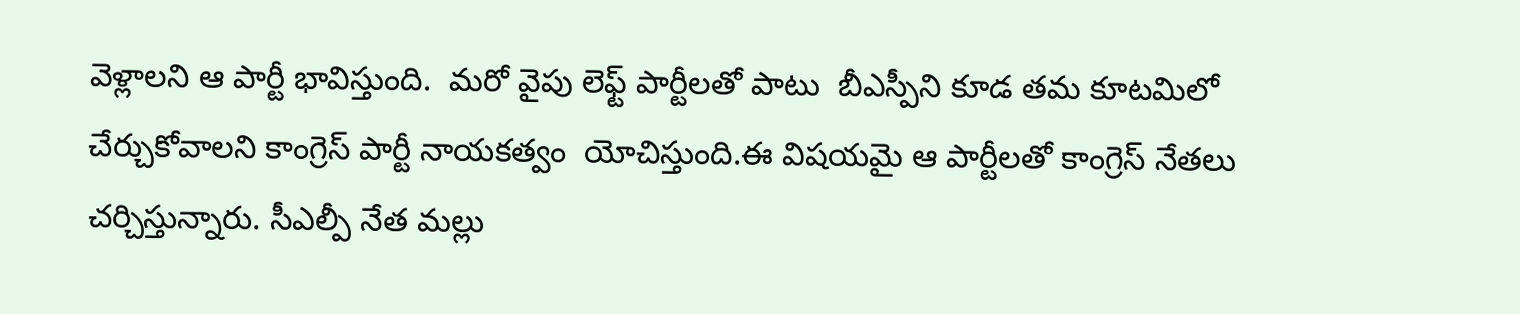వెళ్లాలని ఆ పార్టీ భావిస్తుంది.  మరో వైపు లెఫ్ట్ పార్టీలతో పాటు  బీఎస్పీని కూడ తమ కూటమిలో చేర్చుకోవాలని కాంగ్రెస్ పార్టీ నాయకత్వం  యోచిస్తుంది.ఈ విషయమై ఆ పార్టీలతో కాంగ్రెస్ నేతలు చర్చిస్తున్నారు. సీఎల్పీ నేత మల్లు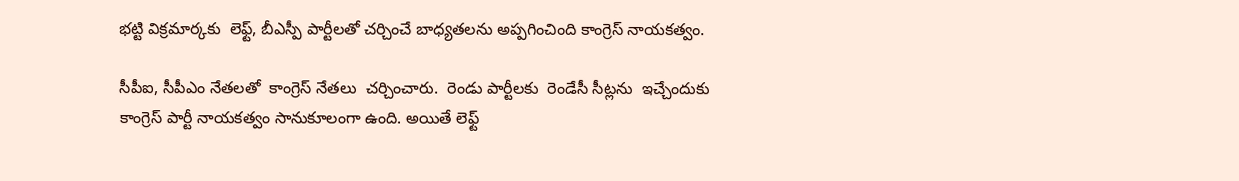భట్టి విక్రమార్కకు  లెఫ్ట్, బీఎస్పీ పార్టీలతో చర్చించే బాధ్యతలను అప్పగించింది కాంగ్రెస్ నాయకత్వం.

సీపీఐ, సీపీఎం నేతలతో  కాంగ్రెస్ నేతలు  చర్చించారు.  రెండు పార్టీలకు  రెండేసీ సీట్లను  ఇచ్చేందుకు  కాంగ్రెస్ పార్టీ నాయకత్వం సానుకూలంగా ఉంది. అయితే లెఫ్ట్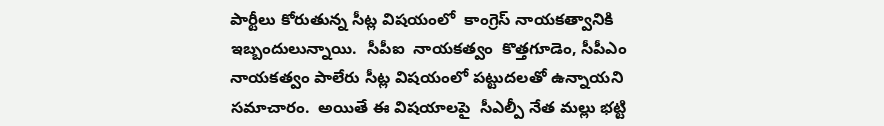పార్టీలు కోరుతున్న సీట్ల విషయంలో  కాంగ్రెస్ నాయకత్వానికి ఇబ్బందులున్నాయి.  సీపీఐ  నాయకత్వం  కొత్తగూడెం, సీపీఎం నాయకత్వం పాలేరు సీట్ల విషయంలో పట్టుదలతో ఉన్నాయని సమాచారం.  అయితే ఈ విషయాలపై  సీఎల్పీ నేత మల్లు భట్టి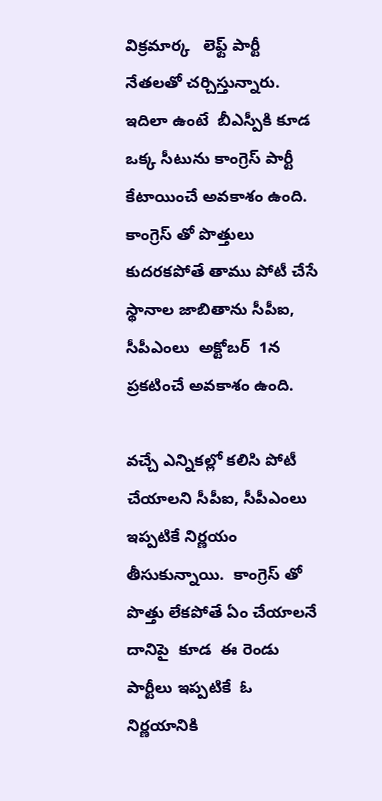విక్రమార్క   లెఫ్ట్ పార్టీ నేతలతో చర్చిస్తున్నారు. ఇదిలా ఉంటే  బీఎస్పీకి కూడ ఒక్క సీటును కాంగ్రెస్ పార్టీ కేటాయించే అవకాశం ఉంది.  కాంగ్రెస్ తో పొత్తులు కుదరకపోతే తాము పోటీ చేసే స్థానాల జాబితాను సీపీఐ, సీపీఎంలు  అక్టోబర్  1న ప్రకటించే అవకాశం ఉంది.

వచ్చే ఎన్నికల్లో కలిసి పోటీ చేయాలని సీపీఐ, సీపీఎంలు ఇప్పటికే నిర్ణయం తీసుకున్నాయి.  కాంగ్రెస్ తో పొత్తు లేకపోతే ఏం చేయాలనే దానిపై  కూడ  ఈ రెండు పార్టీలు ఇప్పటికే  ఓ నిర్ణయానికి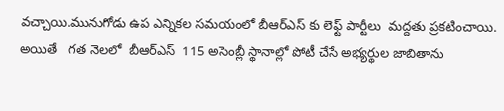వచ్చాయి.మునుగోడు ఉప ఎన్నికల సమయంలో బీఆర్ఎస్ కు లెఫ్ట్ పార్టీలు  మద్దతు ప్రకటించాయి.  అయితే   గత నెలలో  బీఆర్ఎస్  115 అసెంబ్లీ స్థానాల్లో పోటీ చేసే అభ్యర్థుల జాబితాను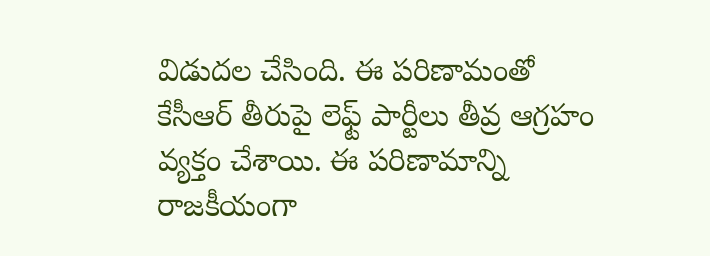విడుదల చేసింది. ఈ పరిణామంతో కేసీఆర్ తీరుపై లెఫ్ట్ పార్టీలు తీవ్ర ఆగ్రహం వ్యక్తం చేశాయి. ఈ పరిణామాన్ని రాజకీయంగా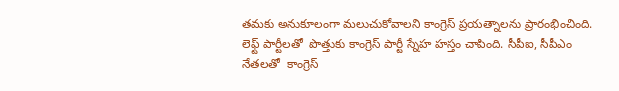తమకు అనుకూలంగా మలుచుకోవాలని కాంగ్రెస్ ప్రయత్నాలను ప్రారంభించింది. లెఫ్ట్ పార్టీలతో  పొత్తుకు కాంగ్రెస్ పార్టీ స్నేహ హస్తం చాపింది. సీపీఐ, సీపీఎం నేతలతో  కాంగ్రెస్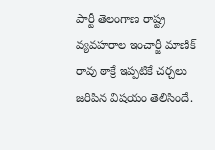పార్టీ తెలంగాణ రాష్ట్ర వ్యవహరాల ఇంచార్జీ మాణిక్ రావు ఠాక్రే ఇప్పటికే చర్చలు జరిపిన విషయం తెలిసిందే.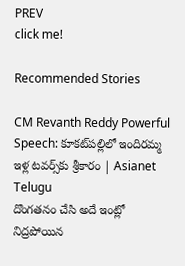PREV
click me!

Recommended Stories

CM Revanth Reddy Powerful Speech: కూకట్‌పల్లిలో ఇందిరమ్మ ఇళ్ల టవర్స్‌కు శ్రీకారం | Asianet Telugu
దొంగతనం చేసి అదే ఇంట్లో నిద్రపోయిన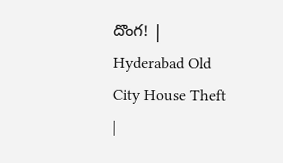దొంగ! | Hyderabad Old City House Theft |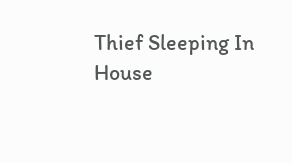Thief Sleeping In House